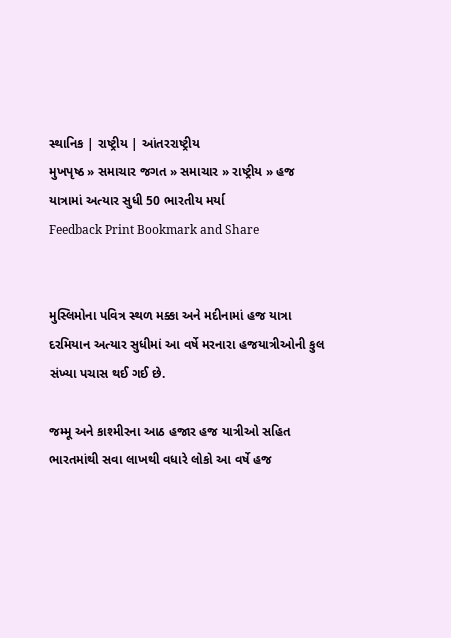સ્થાનિક | રાષ્ટ્રીય | આંતરરાષ્ટ્રીય
મુખપૃષ્ઠ » સમાચાર જગત » સમાચાર » રાષ્ટ્રીય » હજ યાત્રામાં અત્યાર સુધી 50 ભારતીય મર્યા
Feedback Print Bookmark and Share


મુસ્લિમોના પવિત્ર સ્થળ મક્કા અને મદીનામાં હજ યાત્રા દરમિયાન અત્યાર સુધીમાં આ વર્ષે મરનારા હજયાત્રીઓની કુલ સંખ્યા પચાસ થઈ ગઈ છે.

જમ્મૂ અને કાશ્મીરના આઠ હજાર હજ યાત્રીઓ સહિત ભારતમાંથી સવા લાખથી વધારે લોકો આ વર્ષે હજ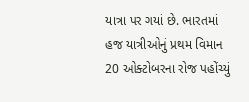યાત્રા પર ગયાં છે. ભારતમાં હજ યાત્રીઓનું પ્રથમ વિમાન 20 ઓક્ટોબરના રોજ પહોંચ્યું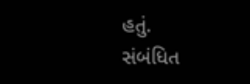હતું.
સંબંધિત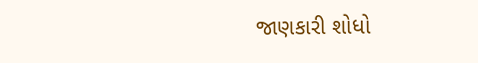જાણકારી શોધો